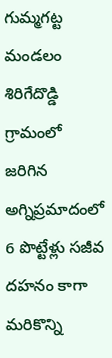గుమ్మగట్ట మండలం శిరిగేదొడ్డి గ్రామంలో జరిగిన అగ్నిప్రమాదంలో 6 పొట్టేళ్లు సజీవ దహనం కాగా మరికొన్ని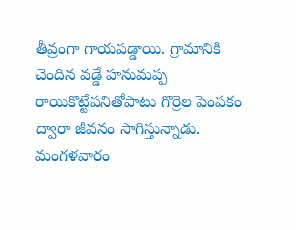తీవ్రంగా గాయపడ్డాయి. గ్రామానికి చెందిన వడ్డే హనుమప్ప రాయికొట్టేపనితోపాటు గొర్రెల పెంపకం ద్వారా జీవనం సాగిస్తున్నాడు. మంగళవారం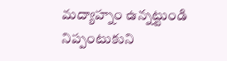మద్యాహ్నం ఉన్నట్టుండి నిప్పంటుకుని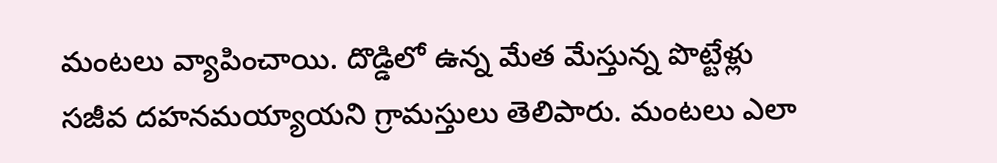మంటలు వ్యాపించాయి. దొడ్డిలో ఉన్న మేత మేస్తున్న పొట్టేళ్లు సజీవ దహనమయ్యాయని గ్రామస్తులు తెలిపారు. మంటలు ఎలా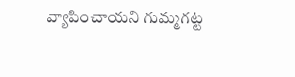వ్యాపించాయని గుమ్మగట్ట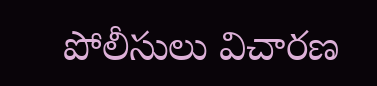పోలీసులు విచారణ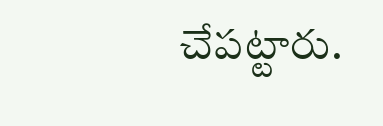చేపట్టారు.